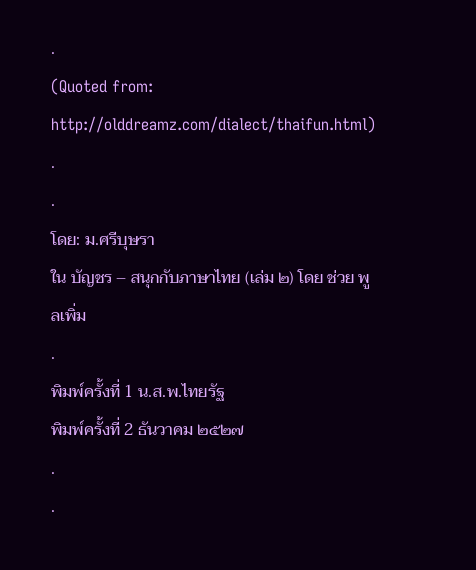.
(Quoted from: http://olddreamz.com/dialect/thaifun.html)
.
.
โดย: ม.ศรีบุษรา
ใน บัญชร – สนุกกับภาษาไทย (เล่ม ๒) โดย ช่วย พูลเพิ่ม
.
พิมพ์ครั้งที่ 1 น.ส.พ.ไทยรัฐ
พิมพ์ครั้งที่ 2 ธันวาคม ๒๕๒๗
.
.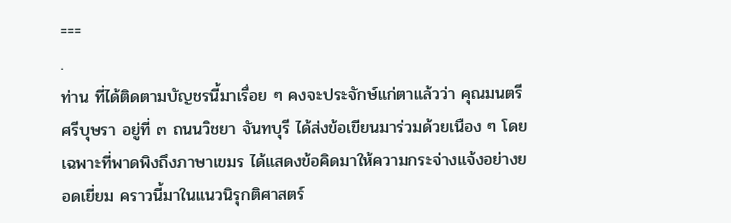===
.
ท่าน ที่ได้ติดตามบัญชรนี้มาเรื่อย ๆ คงจะประจักษ์แก่ตาแล้วว่า คุณมนตรี ศรีบุษรา อยู่ที่ ๓ ถนนวิชยา จันทบุรี ได้ส่งข้อเขียนมาร่วมด้วยเนือง ๆ โดยเฉพาะที่พาดพิงถึงภาษาเขมร ได้แสดงข้อคิดมาให้ความกระจ่างแจ้งอย่างยอดเยี่ยม คราวนี้มาในแนวนิรุกติศาสตร์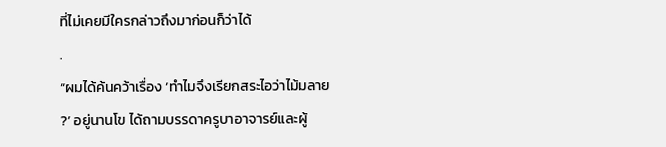ที่ไม่เคยมีใครกล่าวถึงมาก่อนก็ว่าได้
.
“ผมได้ค้นคว้าเรื่อง ‘ทำไมจึงเรียกสระไอว่าไม้มลาย ?’ อยู่นานโข ได้ถามบรรดาครูบาอาจารย์และผู้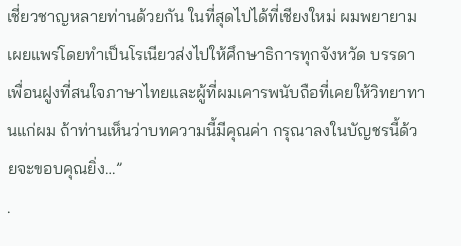เชี่ยวชาญหลายท่านด้วยกัน ในที่สุดไปได้ที่เชียงใหม่ ผมพยายามเผยแพร่โดยทำเป็นโรเนียวส่งไปให้ศึกษาธิการทุกจังหวัด บรรดาเพื่อนฝูงที่สนใจภาษาไทยและผู้ที่ผมเคารพนับถือที่เคยให้วิทยาทานแก่ผม ถ้าท่านเห็นว่าบทความนี้มีคุณค่า กรุณาลงในบัญชรนี้ด้วยจะขอบคุณยิ่ง…”
.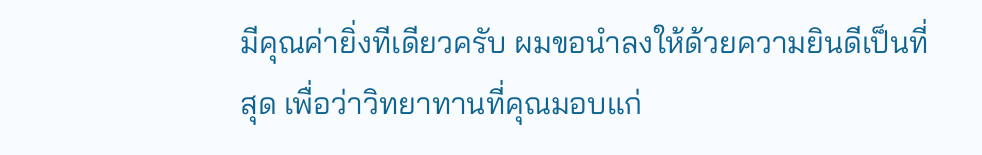มีคุณค่ายิ่งทีเดียวครับ ผมขอนำลงให้ด้วยความยินดีเป็นที่สุด เพื่อว่าวิทยาทานที่คุณมอบแก่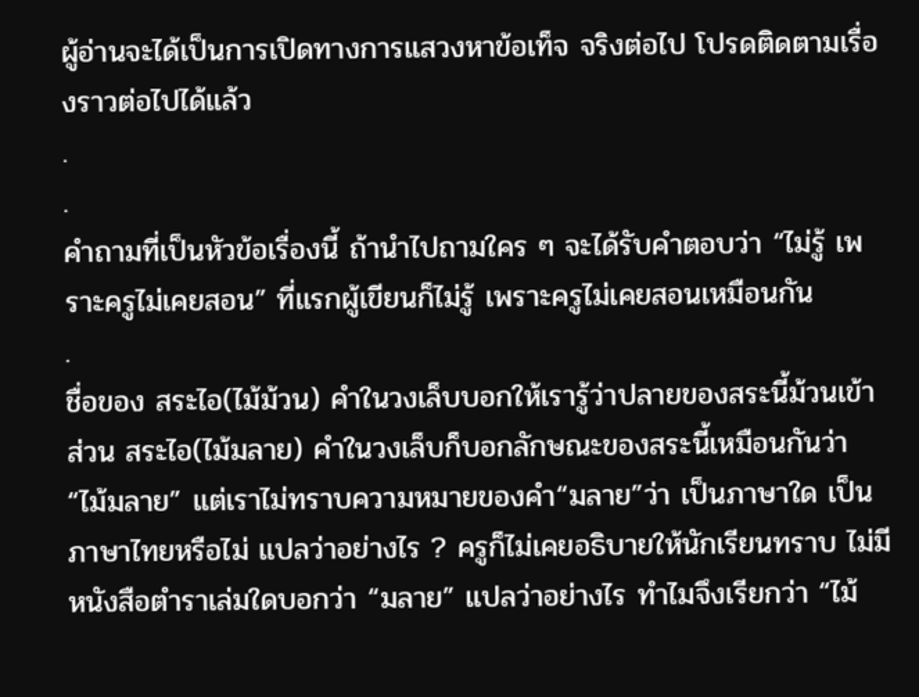ผู้อ่านจะได้เป็นการเปิดทางการแสวงหาข้อเท็จ จริงต่อไป โปรดติดตามเรื่องราวต่อไปได้แล้ว
.
.
คำถามที่เป็นหัวข้อเรื่องนี้ ถ้านำไปถามใคร ๆ จะได้รับคำตอบว่า “ไม่รู้ เพราะครูไม่เคยสอน” ที่แรกผู้เขียนก็ไม่รู้ เพราะครูไม่เคยสอนเหมือนกัน
.
ชื่อของ สระไอ(ไม้ม้วน) คำในวงเล็บบอกให้เรารู้ว่าปลายของสระนี้ม้วนเข้า ส่วน สระไอ(ไม้มลาย) คำในวงเล็บก็บอกลักษณะของสระนี้เหมือนกันว่า “ไม้มลาย” แต่เราไม่ทราบความหมายของคำ“มลาย”ว่า เป็นภาษาใด เป็นภาษาไทยหรือไม่ แปลว่าอย่างไร ? ครูก็ไม่เคยอธิบายให้นักเรียนทราบ ไม่มีหนังสือตำราเล่มใดบอกว่า “มลาย” แปลว่าอย่างไร ทำไมจึงเรียกว่า “ไม้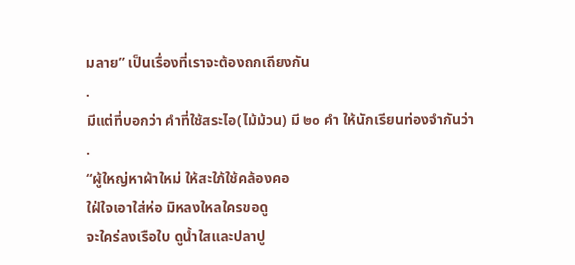มลาย” เป็นเรื่องที่เราจะต้องถกเถียงกัน
.
มีแต่ที่บอกว่า คำที่ใช้สระไอ(ไม้ม้วน) มี ๒๐ คำ ให้นักเรียนท่องจำกันว่า
.
“ผู้ใหญ่หาผ้าใหม่ ให้สะใภ้ใช้คล้องคอ
ใฝ่ใจเอาใส่ห่อ มิหลงใหลใครขอดู
จะใคร่ลงเรือใบ ดูน้ำใสและปลาปู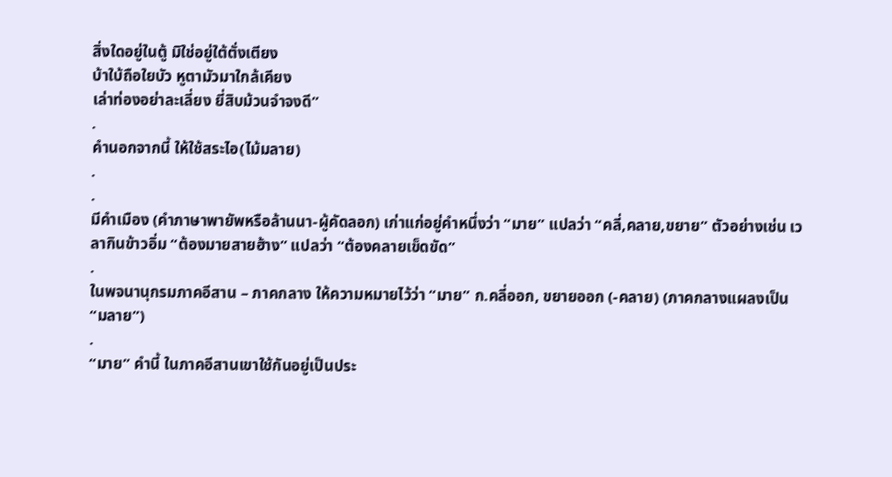สิ่งใดอยู่ในตู้ มิใช่อยู่ใต้ตั่งเตียง
บ้าใบ้ถือใยบัว หูตามัวมาใกล้เคียง
เล่าท่องอย่าละเลี่ยง ยี่สิบม้วนจำจงดี”
.
คำนอกจากนี้ ให้ใช้สระไอ(ไม้มลาย)
.
.
มีคำเมือง (คำภาษาพายัพหรือล้านนา-ผู้คัดลอก) เก่าแก่อยู่คำหนึ่งว่า “มาย” แปลว่า “คลี่,คลาย,ขยาย” ตัวอย่างเช่น เวลากินข้าวอิ่ม “ต้องมายสายฮ้าง” แปลว่า “ต้องคลายเข็ดขัด”
.
ในพจนานุกรมภาคอีสาน – ภาคกลาง ให้ความหมายไว้ว่า “มาย” ก.คลี่ออก, ขยายออก (-คลาย) (ภาคกลางแผลงเป็น “มลาย”)
.
“มาย” คำนี้ ในภาคอีสานเขาใช้กันอยู่เป็นประ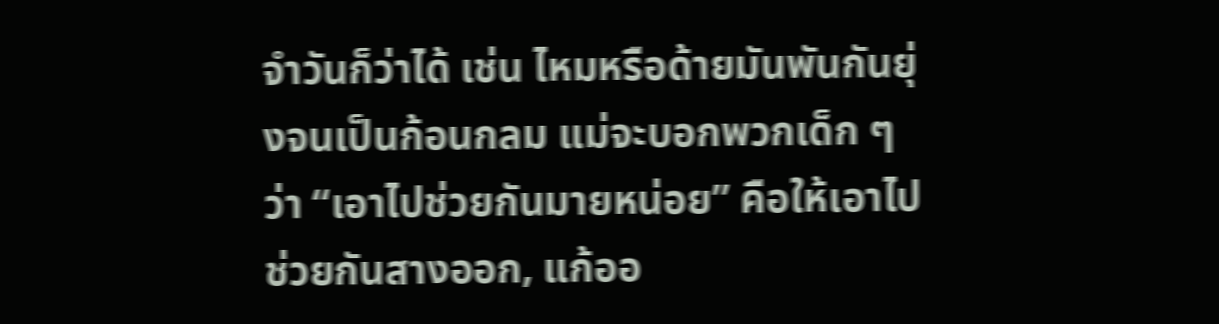จำวันก็ว่าได้ เช่น ไหมหรือด้ายมันพันกันยุ่งจนเป็นก้อนกลม แม่จะบอกพวกเด็ก ๆ ว่า “เอาไปช่วยกันมายหน่อย” คือให้เอาไปช่วยกันสางออก, แก้ออ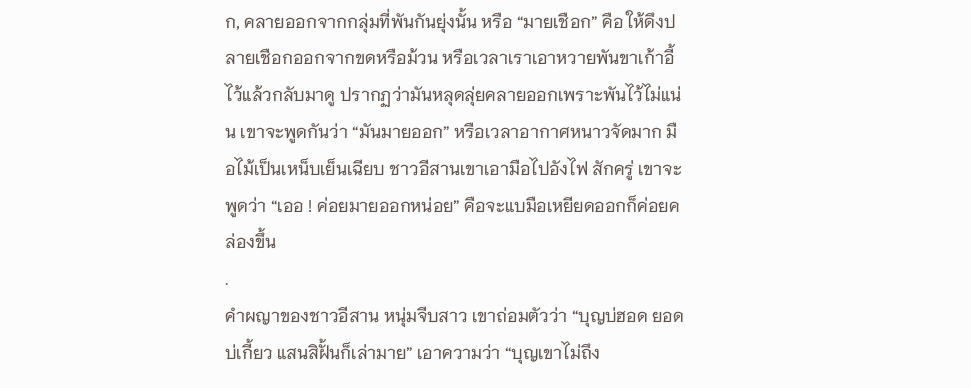ก, คลายออกจากกลุ่มที่พันกันยุ่งนั้น หรือ “มายเชือก” คือ ให้ดึงปลายเชือกออกจากขดหรือม้วน หรือเวลาเราเอาหวายพันขาเก้าอี้ไว้แล้วกลับมาดู ปรากฏว่ามันหลุดลุ่ยคลายออกเพราะพันไว้ไม่แน่น เขาจะพูดกันว่า “มันมายออก” หรือเวลาอากาศหนาวจัดมาก มือไม้เป็นเหน็บเย็นเฉียบ ชาวอีสานเขาเอามือไปอังไฟ สักครู่ เขาจะพูดว่า “เออ ! ค่อยมายออกหน่อย” คือจะแบมือเหยียดออกก็ค่อยคล่องขึ้น
.
คำผญาของชาวอีสาน หนุ่มจีบสาว เขาถ่อมตัวว่า “บุญบ่ฮอด ยอดบ่เกี้ยว แสนสิฝั้นก็เล่ามาย” เอาความว่า “บุญเขาไม่ถึง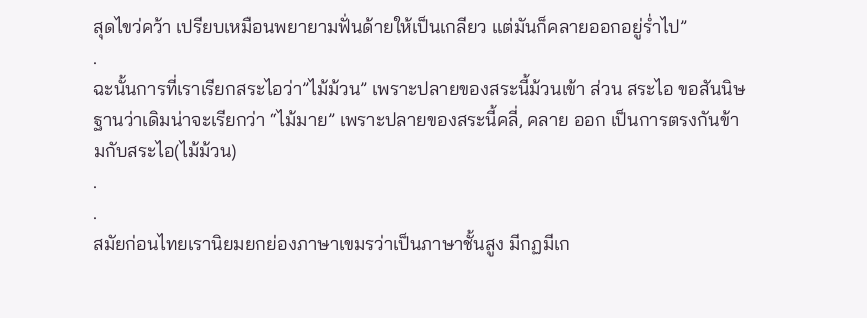สุดไขว่คว้า เปรียบเหมือนพยายามฟั่นด้ายให้เป็นเกลียว แต่มันก็คลายออกอยู่ร่ำไป”
.
ฉะนั้นการที่เราเรียกสระไอว่า”ไม้ม้วน” เพราะปลายของสระนี้ม้วนเข้า ส่วน สระไอ ขอสันนิษฐานว่าเดิมน่าจะเรียกว่า “ไม้มาย” เพราะปลายของสระนี้คลี่, คลาย ออก เป็นการตรงกันข้ามกับสระไอ(ไม้ม้วน)
.
.
สมัยก่อนไทยเรานิยมยกย่องภาษาเขมรว่าเป็นภาษาชั้นสูง มีกฏมีเก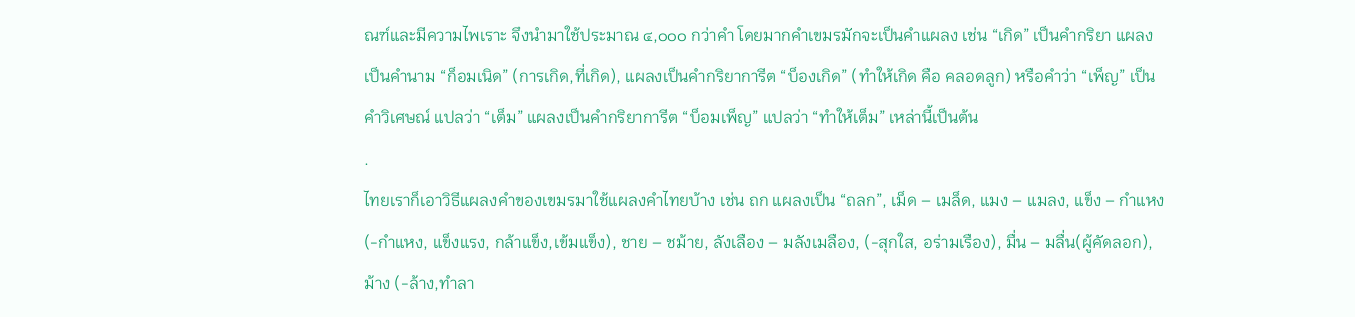ณฑ์และมีความไพเราะ จึงนำมาใช้ประมาณ ๔,๐๐๐ กว่าคำ โดยมากคำเขมรมักจะเป็นคำแผลง เช่น “เกิด” เป็นคำกริยา แผลงเป็นคำนาม “ก็อมเนิด” (การเกิด,ที่เกิด), แผลงเป็นคำกริยาการีต “บ็องเกิด” (ทำให้เกิด คือ คลอดลูก) หรือคำว่า “เพ็ญ” เป็นคำวิเศษณ์ แปลว่า “เต็ม” แผลงเป็นคำกริยาการีต “บ็อมเพ็ญ” แปลว่า “ทำให้เต็ม” เหล่านี้เป็นต้น
.
ไทยเราก็เอาวิธีแผลงคำของเขมรมาใช้แผลงคำไทยบ้าง เช่น ถก แผลงเป็น “ถลก”, เม็ด – เมล็ด, แมง – แมลง, แข็ง – กำแหง (-กำแหง, แข็งแรง, กล้าแข็ง,เข้มแข็ง), ชาย – ชม้าย, ลังเลือง – มลังเมลือง, (-สุกใส, อร่ามเรือง), มื่น – มลื่น(ผู้คัดลอก), ม้าง (-ล้าง,ทำลา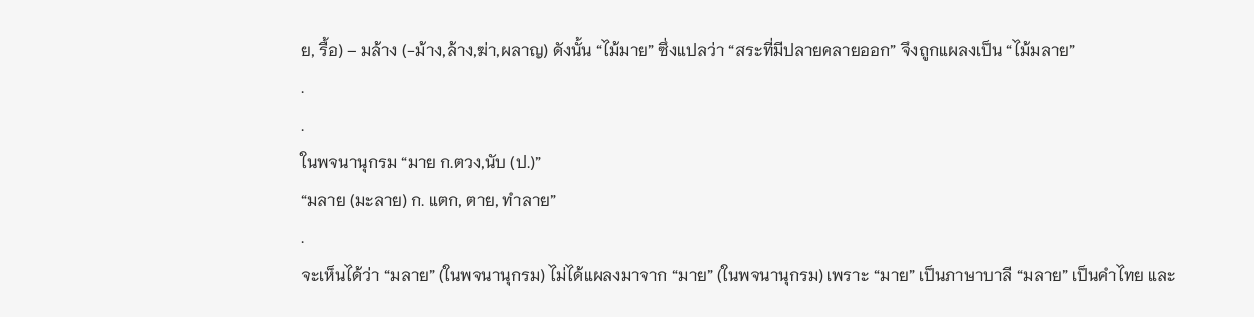ย, รื้อ) – มล้าง (-ม้าง,ล้าง,ฆ่า,ผลาญ) ดังนั้น “ไม้มาย” ซึ่งแปลว่า “สระที่มีปลายคลายออก” จึงถูกแผลงเป็น “ไม้มลาย”
.
.
ในพจนานุกรม “มาย ก.ตวง,นับ (ป.)”
“มลาย (มะลาย) ก. แตก, ตาย, ทำลาย”
.
จะเห็นได้ว่า “มลาย” (ในพจนานุกรม) ไม่ได้แผลงมาจาก “มาย” (ในพจนานุกรม) เพราะ “มาย” เป็นภาษาบาลี “มลาย” เป็นคำไทย และ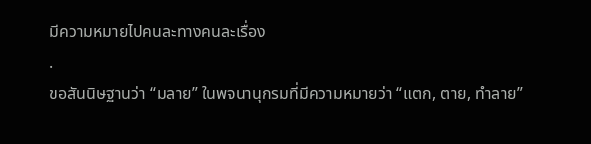มีความหมายไปคนละทางคนละเรื่อง
.
ขอสันนิษฐานว่า “มลาย” ในพจนานุกรมที่มีความหมายว่า “แตก, ตาย, ทำลาย”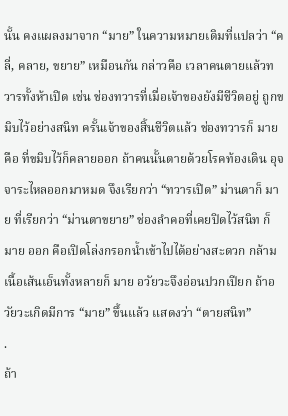นั้น คงแผลงมาจาก “มาย” ในความหมายเดิมที่แปลว่า “คลี่, คลาย, ขยาย” เหมือนกัน กล่าวคือ เวลาคนตายแล้วทวารทั้งห้าเปิด เช่น ช่องทวารที่เมื่อเจ้าของยังมีชีวิตอยู่ ถูกขมิบไว้อย่างสนิท ครั้นเจ้าของสิ้นชีวิตแล้ว ช่องทวารก็ มาย คือ ที่ขมิบไว้ก็คลายออก ถ้าคนนั้นตายด้วยโรคท้องเดิน อุจจาระไหลออกมาหมด จึงเรียกว่า “ทวารเปิด” ม่านตาก็ มาย ที่เรียกว่า “ม่านตาขยาย” ช่องลำคอที่เคยปิดไว้สนิท ก็ มาย ออก คือเปิดโล่งกรอกน้ำเข้าไปได้อย่างสะดวก กล้ามเนื้อเส้นเอ็นทั้งหลายก็ มาย อวัยวะจึงอ่อนปวกเปียก ถ้าอวัยวะเกิดมีการ “มาย” ขึ้นแล้ว แสดงว่า “ตายสนิท”
.
ถ้า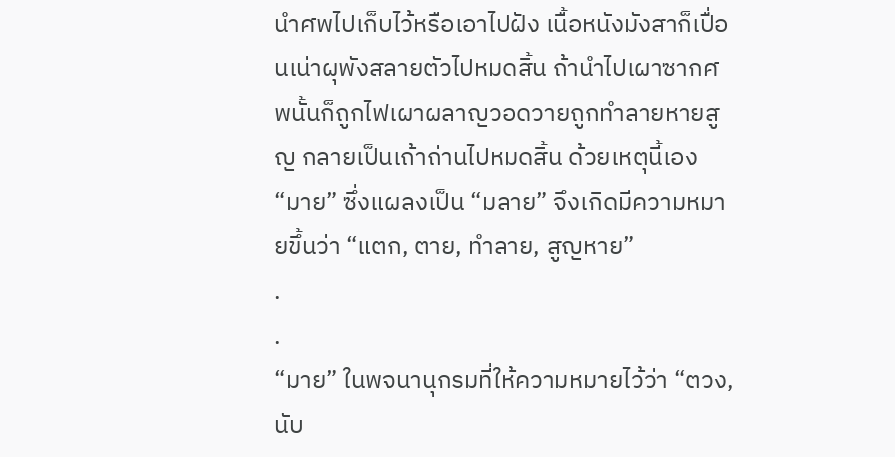นำศพไปเก็บไว้หรือเอาไปฝัง เนื้อหนังมังสาก็เปื่อนเน่าผุพังสลายตัวไปหมดสิ้น ถ้านำไปเผาซากศพนั้นก็ถูกไฟเผาผลาญวอดวายถูกทำลายหายสูญ กลายเป็นเถ้าถ่านไปหมดสิ้น ด้วยเหตุนี้เอง “มาย” ซึ่งแผลงเป็น “มลาย” จึงเกิดมีความหมายขึ้นว่า “แตก, ตาย, ทำลาย, สูญหาย”
.
.
“มาย” ในพจนานุกรมที่ให้ความหมายไว้ว่า “ตวง, นับ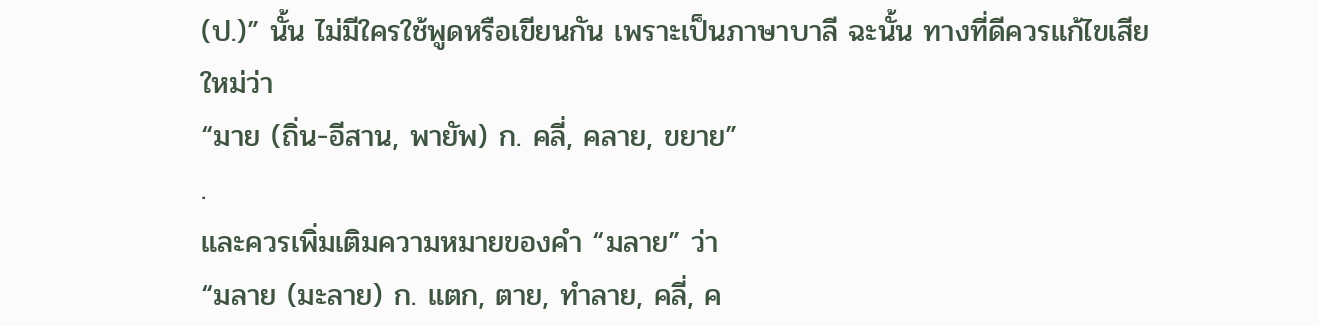(ป.)” นั้น ไม่มีใครใช้พูดหรือเขียนกัน เพราะเป็นภาษาบาลี ฉะนั้น ทางที่ดีควรแก้ไขเสียใหม่ว่า
“มาย (ถิ่น-อีสาน, พายัพ) ก. คลี่, คลาย, ขยาย”
.
และควรเพิ่มเติมความหมายของคำ “มลาย” ว่า
“มลาย (มะลาย) ก. แตก, ตาย, ทำลาย, คลี่, ค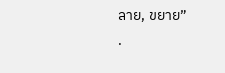ลาย, ขยาย”
.